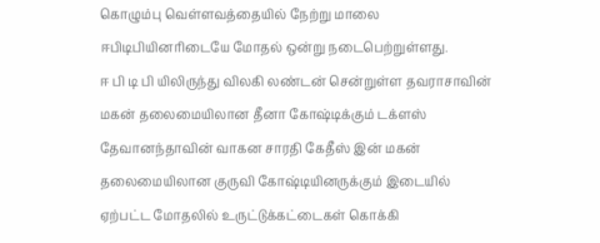கொழும்பு வெள்ளவத்தையில் நேற்று மாலை ஈபிடிபியினரிடையே மோதல் ஒன்று நடைபெற்றுள்ளது.
ஈ பி டி பி யிலிருந்து விலகி லண்டன் சென்றுள்ள தவராசாவின் மகன் தலைமையிலான தீனா கோஷ்டிக்கும் டக்ளஸ் தேவானந்தாவின் வாகன சாரதி கேதீஸ் இன் மகன் தலைமையிலான குருவி கோஷ்டியினருக்கும் இடையில் ஏற்பட்ட மோதலில் உருட்டுக்கட்டைகள் கொக்கி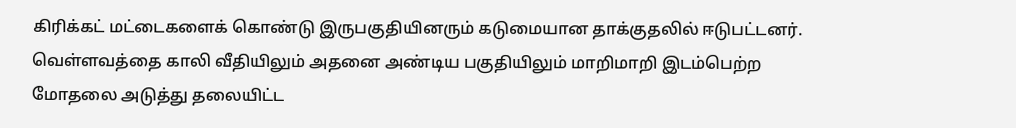கிரிக்கட் மட்டைகளைக் கொண்டு இருபகுதியினரும் கடுமையான தாக்குதலில் ஈடுபட்டனர்.
வெள்ளவத்தை காலி வீதியிலும் அதனை அண்டிய பகுதியிலும் மாறிமாறி இடம்பெற்ற மோதலை அடுத்து தலையிட்ட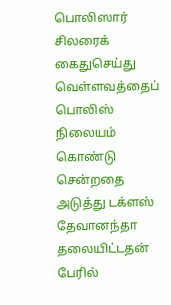பொலிஸார் சிலரைக் கைதுசெய்து வெள்ளவத்தைப் பொலிஸ் நிலையம் கொண்டு சென்றதை அடுத்து டக்ளஸ் தேவானந்தா தலையிட்டதன் பேரில்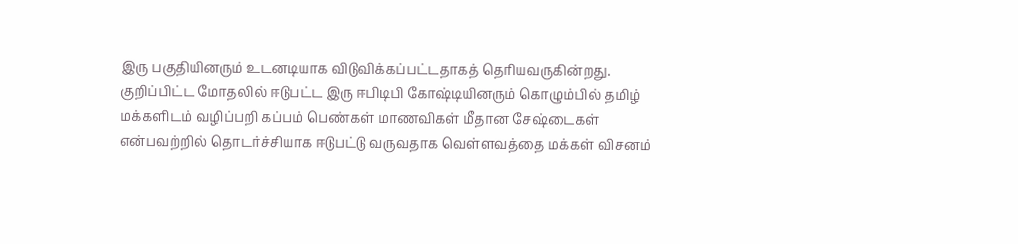இரு பகுதியினரும் உடனடியாக விடுவிக்கப்பட்டதாகத் தெரியவருகின்றது.
குறிப்பிட்ட மோதலில் ஈடுபட்ட இரு ஈபிடிபி கோஷ்டியினரும் கொழும்பில் தமிழ் மக்களிடம் வழிப்பறி கப்பம் பெண்கள் மாணவிகள் மீதான சேஷ்டைகள் என்பவற்றில் தொடர்ச்சியாக ஈடுபட்டு வருவதாக வெள்ளவத்தை மக்கள் விசனம்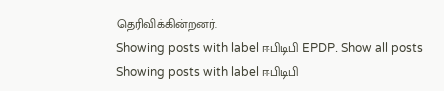தெரிவிக்கின்றனர்.
Showing posts with label ஈபிடிபி EPDP. Show all posts
Showing posts with label ஈபிடிபி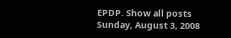EPDP. Show all posts
Sunday, August 3, 2008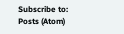Subscribe to:
Posts (Atom)